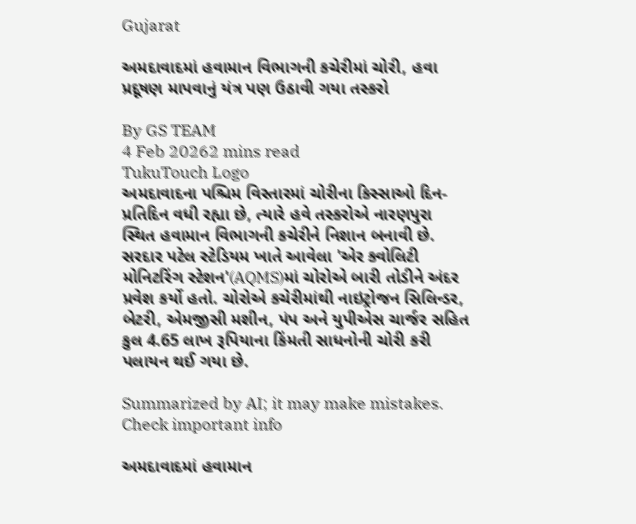Gujarat

અમદાવાદમાં હવામાન વિભાગની કચેરીમાં ચોરી, હવા પ્રદૂષણ માપવાનું યંત્ર પણ ઉઠાવી ગયા તસ્કરો

By GS TEAM
4 Feb 20262 mins read
TukuTouch Logo
અમદાવાદના પશ્ચિમ વિસ્તારમાં ચોરીના કિસ્સાઓ દિન-પ્રતિદિન વધી રહ્યા છે, ત્યારે હવે તસ્કરોએ નારણપુરા સ્થિત હવામાન વિભાગની કચેરીને નિશાન બનાવી છે. સરદાર પટેલ સ્ટેડિયમ ખાતે આવેલા 'એર ક્વોલિટી મોનિટરિંગ સ્ટેશન'(AQMS)માં ચોરોએ બારી તોડીને અંદર પ્રવેશ કર્યો હતો. ચોરોએ કચેરીમાંથી નાઇટ્રોજન સિલિન્ડર, બેટરી, એમજીસી મશીન, પંપ અને યુપીએસ ચાર્જર સહિત કુલ 4.65 લાખ રૂપિયાના કિંમતી સાધનોની ચોરી કરી પલાયન થઈ ગયા છે.

Summarized by AI; it may make mistakes. Check important info

અમદાવાદમાં હવામાન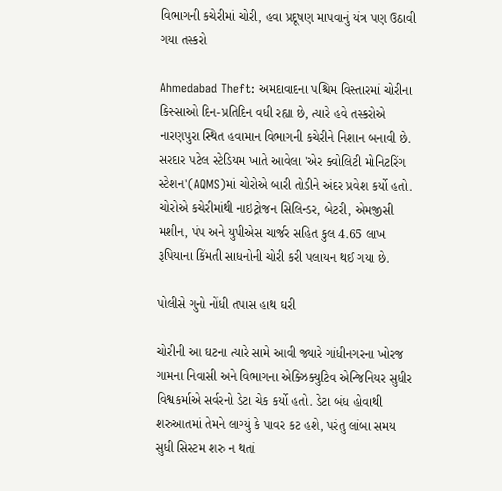વિભાગની કચેરીમાં ચોરી, હવા પ્રદૂષણ માપવાનું યંત્ર પણ ઉઠાવી ગયા તસ્કરો

Ahmedabad Theft: અમદાવાદના પશ્ચિમ વિસ્તારમાં ચોરીના કિસ્સાઓ દિન-પ્રતિદિન વધી રહ્યા છે, ત્યારે હવે તસ્કરોએ નારણપુરા સ્થિત હવામાન વિભાગની કચેરીને નિશાન બનાવી છે. સરદાર પટેલ સ્ટેડિયમ ખાતે આવેલા 'એર ક્વોલિટી મોનિટરિંગ સ્ટેશન'(AQMS)માં ચોરોએ બારી તોડીને અંદર પ્રવેશ કર્યો હતો. ચોરોએ કચેરીમાંથી નાઇટ્રોજન સિલિન્ડર, બેટરી, એમજીસી મશીન, પંપ અને યુપીએસ ચાર્જર સહિત કુલ 4.65 લાખ રૂપિયાના કિંમતી સાધનોની ચોરી કરી પલાયન થઈ ગયા છે.

પોલીસે ગુનો નોંધી તપાસ હાથ ઘરી

ચોરીની આ ઘટના ત્યારે સામે આવી જ્યારે ગાંધીનગરના ખોરજ ગામના નિવાસી અને વિભાગના એક્ઝિક્યુટિવ એન્જિનિયર સુધીર વિશ્વકર્માએ સર્વરનો ડેટા ચેક કર્યો હતો. ડેટા બંધ હોવાથી શરુઆતમાં તેમને લાગ્યું કે પાવર કટ હશે, પરંતુ લાંબા સમય સુધી સિસ્ટમ શરુ ન થતાં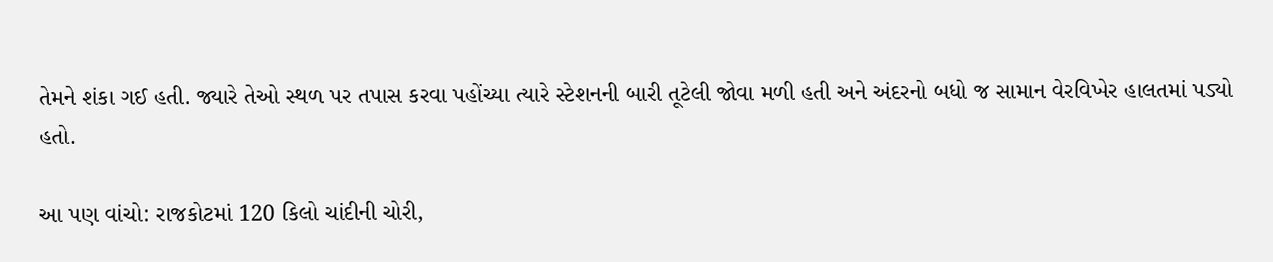તેમને શંકા ગઈ હતી. જ્યારે તેઓ સ્થળ પર તપાસ કરવા પહોંચ્યા ત્યારે સ્ટેશનની બારી તૂટેલી જોવા મળી હતી અને અંદરનો બધો જ સામાન વેરવિખેર હાલતમાં પડ્યો હતો.

આ પણ વાંચો: રાજકોટમાં 120 કિલો ચાંદીની ચોરી,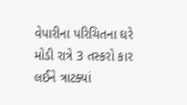વેપારીના પરિચિતના ઘરે મોડી રાત્રે 3 તસ્કરો કાર લઈને ત્રાટક્યાં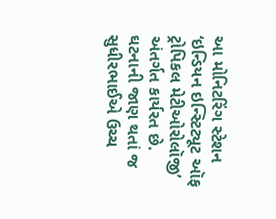આ મોનિટરિંગ સ્ટેશન ‘ઇન્ડિયન ઇન્સ્ટિટ્યૂટ ઑફ ટ્રોપિકલ મેટીઓરોલૉજી’ અંતર્ગત કાર્યરત છે. ઘટનાની જાણ થતાં જ સુધીરભાઈએ ઉચ્ચ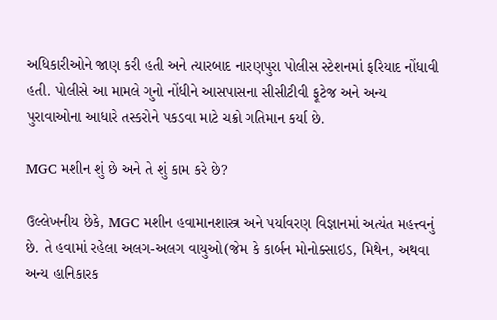અધિકારીઓને જાણ કરી હતી અને ત્યારબાદ નારણપુરા પોલીસ સ્ટેશનમાં ફરિયાદ નોંધાવી હતી. પોલીસે આ મામલે ગુનો નોંધીને આસપાસના સીસીટીવી ફૂટેજ અને અન્ય પુરાવાઓના આધારે તસ્કરોને પકડવા માટે ચક્રો ગતિમાન કર્યા છે.

MGC મશીન શું છે અને તે શું કામ કરે છે?

ઉલ્લેખનીય છેકે, MGC મશીન હવામાનશાસ્ત્ર અને પર્યાવરણ વિજ્ઞાનમાં અત્યંત મહત્ત્વનું છે. તે હવામાં રહેલા અલગ-અલગ વાયુઓ(જેમ કે કાર્બન મોનોક્સાઇડ, મિથેન, અથવા અન્ય હાનિકારક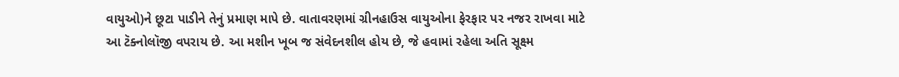વાયુઓ)ને છૂટા પાડીને તેનું પ્રમાણ માપે છે. વાતાવરણમાં ગ્રીનહાઉસ વાયુઓના ફેરફાર પર નજર રાખવા માટે આ ટૅક્નોલૉજી વપરાય છે. આ મશીન ખૂબ જ સંવેદનશીલ હોય છે, જે હવામાં રહેલા અતિ સૂક્ષ્મ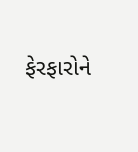ફેરફારોને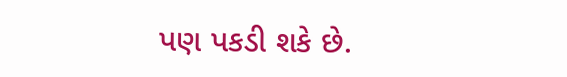પણ પકડી શકે છે.